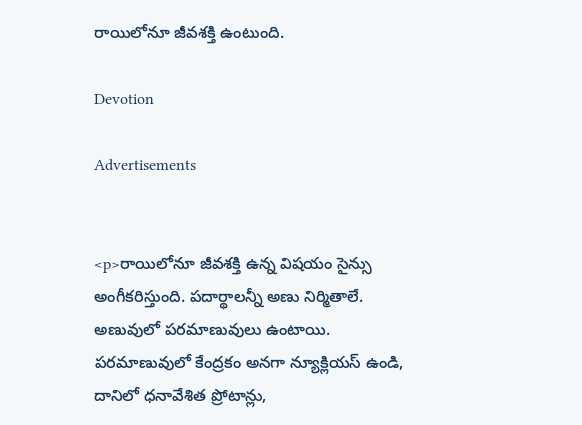రాయిలోనూ జీవశక్తి ఉంటుంది.

Devotion

Advertisements


<p>రాయిలోనూ జీవశక్తి ఉన్న విషయం సైన్సు అంగీకరిస్తుంది. పదార్థాలన్నీ అణు నిర్మితాలే. అణువులో పరమాణువులు ఉంటాయి. పరమాణువులో కేంద్రకం అనగా న్యూక్లియస్ ఉండి, దానిలో ధనావేశిత ప్రోటాన్లు,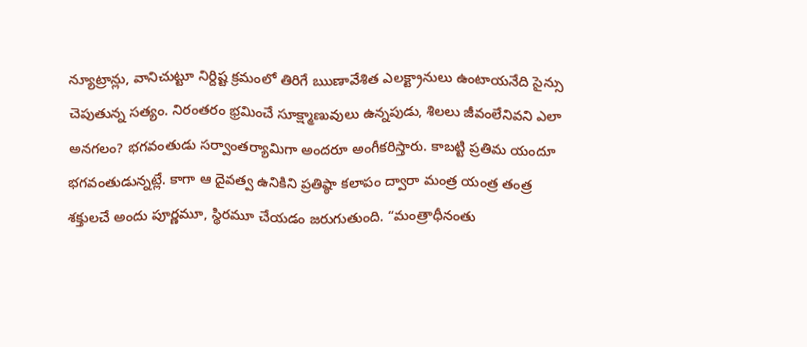న్యూట్రాన్లు, వానిచుట్టూ నిర్దిష్ట క్రమంలో తిరిగే ఋణావేశిత ఎలక్ట్రానులు ఉంటాయనేది సైన్సు చెపుతున్న సత్యం. నిరంతరం భ్రమించే సూక్ష్మాణువులు ఉన్నపుడు, శిలలు జీవంలేనివని ఎలా అనగలం? భగవంతుడు సర్వాంతర్యామిగా అందరూ అంగీకరిస్తారు. కాబట్టి ప్రతిమ యందూ భగవంతుడున్నట్లే. కాగా ఆ దైవత్వ ఉనికిని ప్రతిష్ఠా కలాపం ద్వారా మంత్ర యంత్ర తంత్ర శక్తులచే అందు పూర్ణమూ, స్థిరమూ చేయడం జరుగుతుంది. “మంత్రాధీనంతు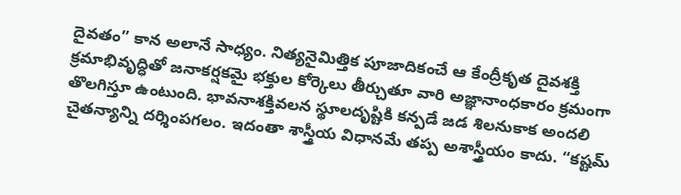దైవతం” కాన అలానే సాధ్యం. నిత్యనైమిత్తిక పూజాదికంచే ఆ కేంద్రీకృత దైవశక్తి క్రమాభివృద్ధితో జనాకర్షకమై భక్తుల కోర్కెలు తీర్చుతూ వారి అజ్ఞానాంధకారం క్రమంగా తొలగిస్తూ ఉంటుంది. భావనాశక్తివలన స్థూలదృష్టికి కన్పడే జడ శిలనుకాక అందలి చైతన్యాన్ని దర్శింపగలం. ఇదంతా శాస్త్రీయ విధానమే తప్ప అశాస్త్రీయం కాదు. “కష్టమ్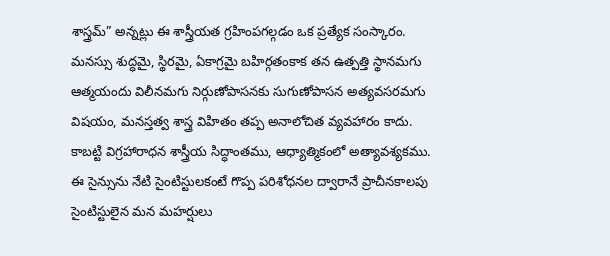శాస్త్రమ్” అన్నట్లు ఈ శాస్త్రీయత గ్రహింపగల్గడం ఒక ప్రత్యేక సంస్కారం. మనస్సు శుద్ధమై, స్థిరమై, ఏకాగ్రమై బహిర్గతంకాక తన ఉత్పత్తి స్థానమగు ఆత్మయందు విలీనమగు నిర్గుణోపాసనకు సుగుణోపాసన అత్యవసరమగు విషయం, మనస్తత్వ శాస్త్ర విహితం తప్ప అనాలోచిత వ్యవహారం కాదు. కాబట్టి విగ్రహారాధన శాస్త్రీయ సిద్ధాంతము, ఆధ్యాత్మికంలో అత్యావశ్యకము. ఈ సైన్సును నేటి సైంటిస్టులకంటే గొప్ప పరిశోధనల ద్వారానే ప్రాచీనకాలపు సైంటిస్టులైన మన మహర్షులు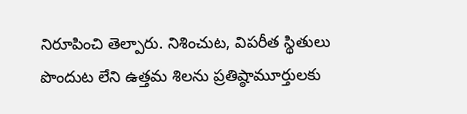నిరూపించి తెల్పారు. నిశించుట, విపరీత స్థితులు పొందుట లేని ఉత్తమ శిలను ప్రతిష్ఠామూర్తులకు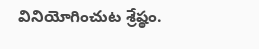వినియోగించుట శ్రేష్ఠం.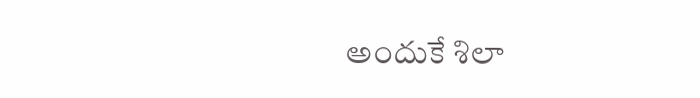అందుకే శిలా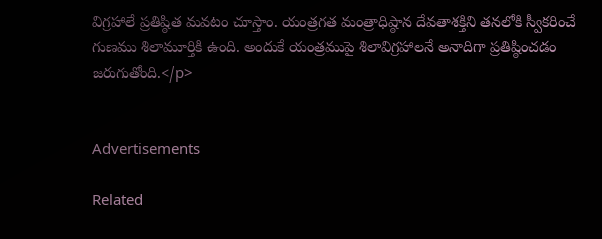విగ్రహాలే ప్రతిష్ఠిత మవటం చూస్తాం. యంత్రగత మంత్రాధిష్ఠాన దేవతాశక్తిని తనలోకి స్వీకరించే గుణము శిలామూర్తికి ఉంది. అందుకే యంత్రముపై శిలావిగ్రహాలనే అనాదిగా ప్రతిష్ఠించడం జరుగుతోంది.</p>


Advertisements

Related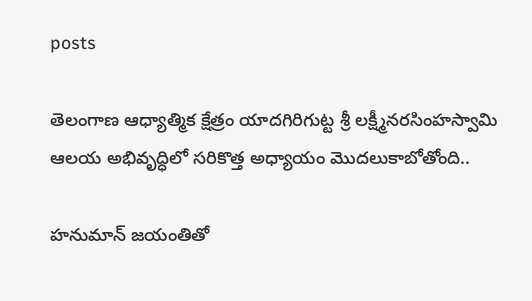posts

తెలంగాణ ఆధ్యాత్మిక క్షేత్రం యాదగిరిగుట్ట శ్రీ లక్ష్మీనరసింహస్వామి ఆలయ అభివృద్ధిలో సరికొత్త అధ్యాయం మొదలుకాబోతోంది..

హనుమాన్ జయంతితో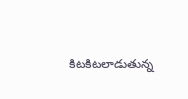కిటకిటలాడుతున్న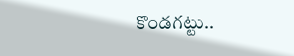కొండగట్టు..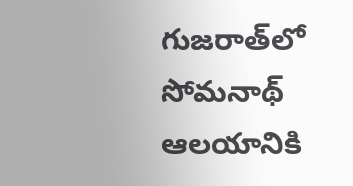గుజరాత్‌లో సోమనాథ్ ఆలయానికి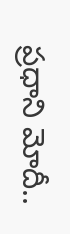ప్రధాని మోదీ..